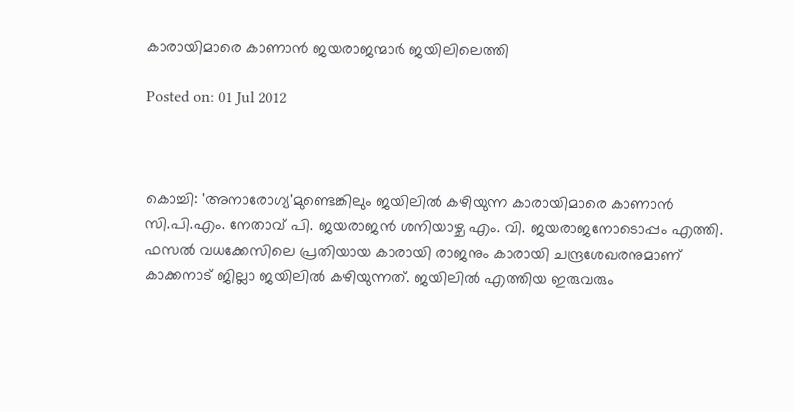കാരായിമാരെ കാണാന്‍ ജയരാജന്മാര്‍ ജയിലിലെത്തി

Posted on: 01 Jul 2012



കൊച്ചി: 'അനാരോഗ്യ'മുണ്ടെങ്കിലും ജയിലില്‍ കഴിയുന്ന കാരായിമാരെ കാണാന്‍ സി.പി.എം. നേതാവ് പി. ജയരാജന്‍ ശനിയാഴ്ച എം. വി. ജയരാജനോടൊപ്പം എത്തി. ഫസല്‍ വധക്കേസിലെ പ്രതിയായ കാരായി രാജനും കാരായി ചന്ദ്രശേഖരനുമാണ് കാക്കനാട് ജില്ലാ ജയിലില്‍ കഴിയുന്നത്. ജയിലില്‍ എത്തിയ ഇരുവരും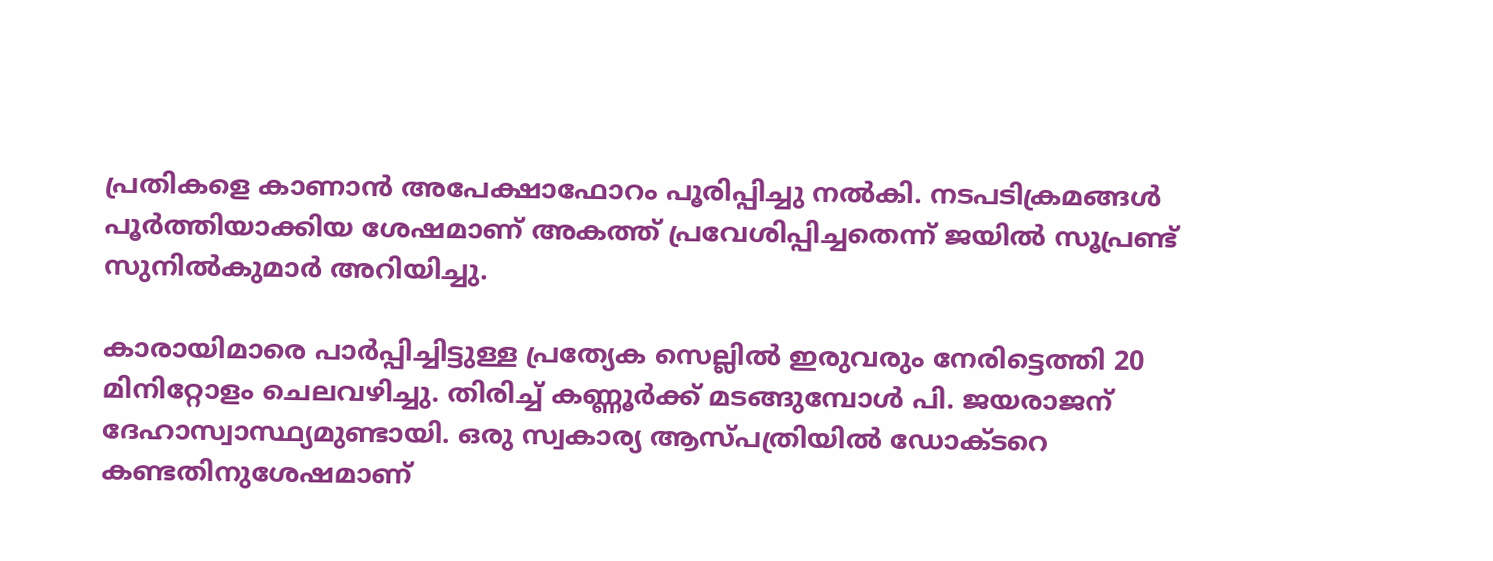പ്രതികളെ കാണാന്‍ അപേക്ഷാഫോറം പൂരിപ്പിച്ചു നല്‍കി. നടപടിക്രമങ്ങള്‍ പൂര്‍ത്തിയാക്കിയ ശേഷമാണ് അകത്ത് പ്രവേശിപ്പിച്ചതെന്ന് ജയില്‍ സൂപ്രണ്ട് സുനില്‍കുമാര്‍ അറിയിച്ചു.

കാരായിമാരെ പാര്‍പ്പിച്ചിട്ടുള്ള പ്രത്യേക സെല്ലില്‍ ഇരുവരും നേരിട്ടെത്തി 20 മിനിറ്റോളം ചെലവഴിച്ചു. തിരിച്ച് കണ്ണൂര്‍ക്ക് മടങ്ങുമ്പോള്‍ പി. ജയരാജന് ദേഹാസ്വാസ്ഥ്യമുണ്ടായി. ഒരു സ്വകാര്യ ആസ്പത്രിയില്‍ ഡോക്ടറെ കണ്ടതിനുശേഷമാണ്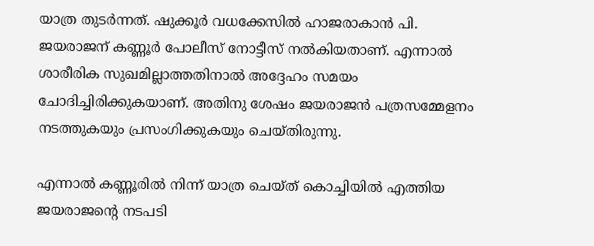യാത്ര തുടര്‍ന്നത്. ഷുക്കൂര്‍ വധക്കേസില്‍ ഹാജരാകാന്‍ പി. ജയരാജന് കണ്ണൂര്‍ പോലീസ് നോട്ടീസ് നല്‍കിയതാണ്. എന്നാല്‍ ശാരീരിക സുഖമില്ലാത്തതിനാല്‍ അദ്ദേഹം സമയം ചോദിച്ചിരിക്കുകയാണ്. അതിനു ശേഷം ജയരാജന്‍ പത്രസമ്മേളനം നടത്തുകയും പ്രസംഗിക്കുകയും ചെയ്തിരുന്നു.

എന്നാല്‍ കണ്ണൂരില്‍ നിന്ന് യാത്ര ചെയ്ത് കൊച്ചിയില്‍ എത്തിയ ജയരാജന്റെ നടപടി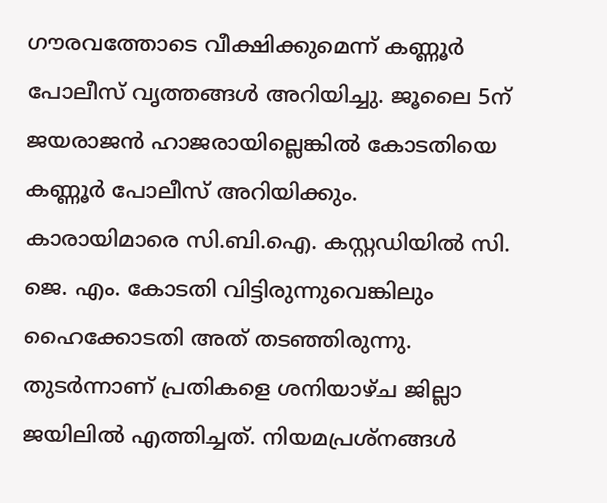ഗൗരവത്തോടെ വീക്ഷിക്കുമെന്ന് കണ്ണൂര്‍ പോലീസ് വൃത്തങ്ങള്‍ അറിയിച്ചു. ജൂലൈ 5ന് ജയരാജന്‍ ഹാജരായില്ലെങ്കില്‍ കോടതിയെ കണ്ണൂര്‍ പോലീസ് അറിയിക്കും. കാരായിമാരെ സി.ബി.ഐ. കസ്റ്റഡിയില്‍ സി. ജെ. എം. കോടതി വിട്ടിരുന്നുവെങ്കിലും ഹൈക്കോടതി അത് തടഞ്ഞിരുന്നു. തുടര്‍ന്നാണ് പ്രതികളെ ശനിയാഴ്ച ജില്ലാ ജയിലില്‍ എത്തിച്ചത്. നിയമപ്രശ്‌നങ്ങള്‍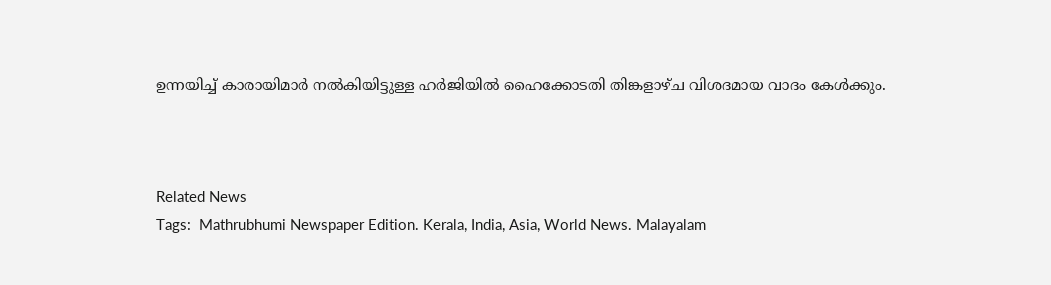ഉന്നയിച്ച് കാരായിമാര്‍ നല്‍കിയിട്ടുള്ള ഹര്‍ജിയില്‍ ഹൈക്കോടതി തിങ്കളാഴ്ച വിശദമായ വാദം കേള്‍ക്കും.



Related News
Tags:  Mathrubhumi Newspaper Edition. Kerala, India, Asia, World News. Malayalam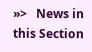»>   News in this Section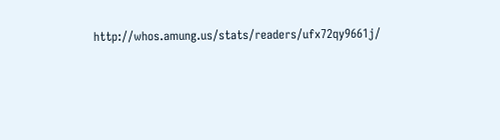http://whos.amung.us/stats/readers/ufx72qy9661j/